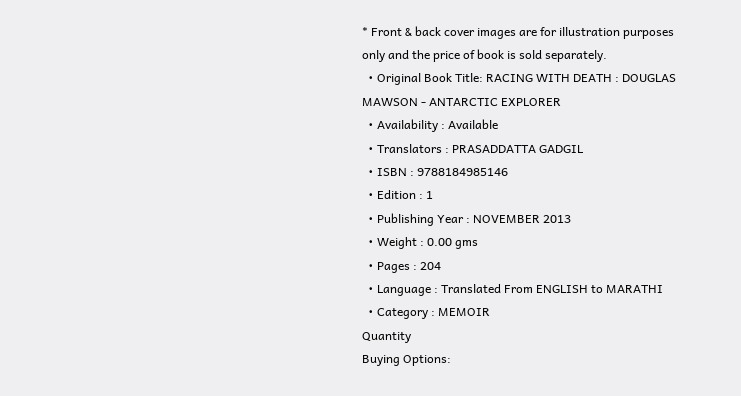* Front & back cover images are for illustration purposes only and the price of book is sold separately.
  • Original Book Title: RACING WITH DEATH : DOUGLAS MAWSON - ANTARCTIC EXPLORER
  • Availability : Available
  • Translators : PRASADDATTA GADGIL
  • ISBN : 9788184985146
  • Edition : 1
  • Publishing Year : NOVEMBER 2013
  • Weight : 0.00 gms
  • Pages : 204
  • Language : Translated From ENGLISH to MARATHI
  • Category : MEMOIR
Quantity
Buying Options: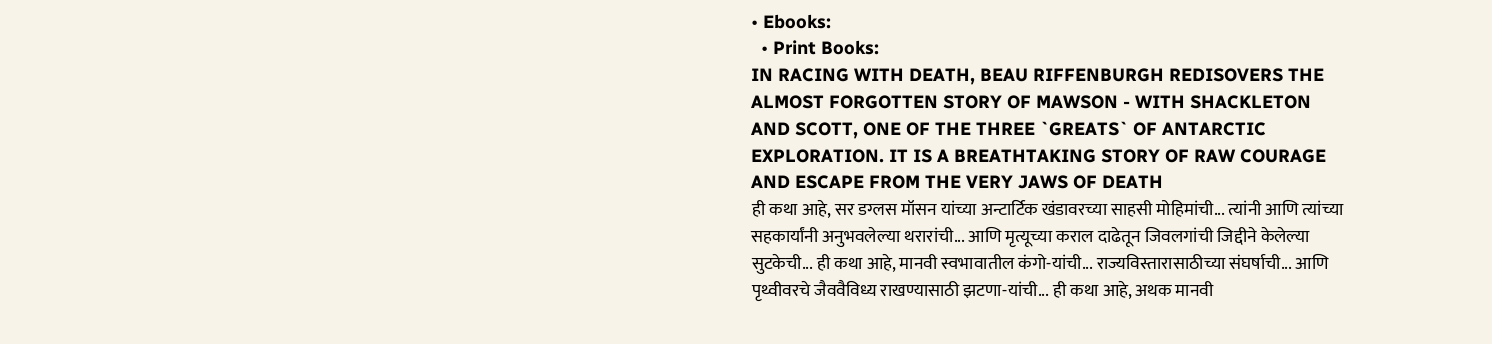• Ebooks:
  • Print Books:
IN RACING WITH DEATH, BEAU RIFFENBURGH REDISOVERS THE ALMOST FORGOTTEN STORY OF MAWSON - WITH SHACKLETON AND SCOTT, ONE OF THE THREE `GREATS` OF ANTARCTIC EXPLORATION. IT IS A BREATHTAKING STORY OF RAW COURAGE AND ESCAPE FROM THE VERY JAWS OF DEATH
ही कथा आहे, सर डग्लस मॉसन यांच्या अन्टार्टिक खंडावरच्या साहसी मोहिमांची... त्यांनी आणि त्यांच्या सहकार्यांनी अनुभवलेल्या थरारांची... आणि मृत्यूच्या कराल दाढेतून जिवलगांची जिद्दीने केलेल्या सुटकेची... ही कथा आहे, मानवी स्वभावातील कंगो-यांची... राज्यविस्तारासाठीच्या संघर्षाची... आणि पृथ्वीवरचे जैववैविध्य राखण्यासाठी झटणा-यांची... ही कथा आहे, अथक मानवी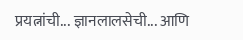प्रयत्नांची... ज्ञानलालसेची... आणि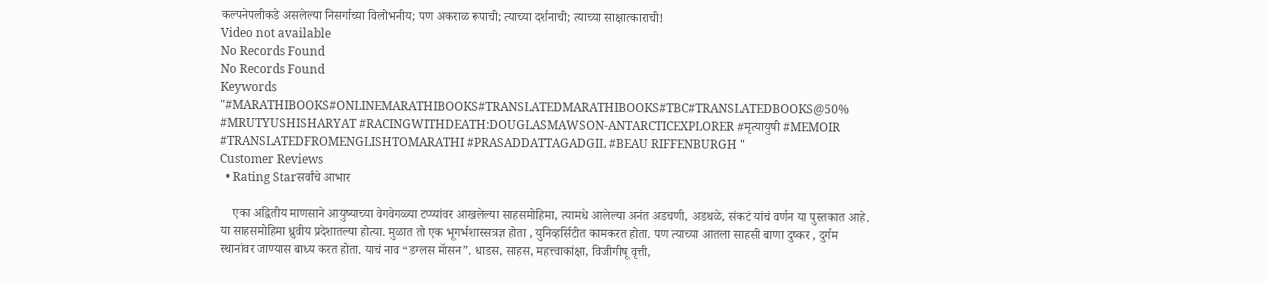कल्पनेपलीकडे असलेल्या निसर्गाच्या विलोभनीय; पण अकराळ रूपाची; त्याच्या दर्शनाची; त्याच्या साक्षात्काराची!
Video not available
No Records Found
No Records Found
Keywords
"#MARATHIBOOKS#ONLINEMARATHIBOOKS#TRANSLATEDMARATHIBOOKS#TBC#TRANSLATEDBOOKS@50% #MRUTYUSHISHARYAT #RACINGWITHDEATH:DOUGLASMAWSON-ANTARCTICEXPLORER #मृत्यायुषी #MEMOIR #TRANSLATEDFROMENGLISHTOMARATHI #PRASADDATTAGADGIL #BEAU RIFFENBURGH "
Customer Reviews
  • Rating Starसर्वांचे आभार

    एका अद्वितीय माणसाने आयुष्याच्या वेगवेगळ्या टप्प्यांवर आखलेल्या साहसमोहिमा, त्यामधे आलेल्या अनंत अडचणी, अडथळे, संकटं यांचं वर्णन या पुस्तकात आहे. या साहसमोहिमा ध्रुवीय प्रदेशातल्या होत्या. मुळात तो एक भूगर्भशास्सत्रज्ञ होता , युनिव्हर्सिटीत कामकरत होता. पण त्याच्या आतला साहसी बाणा दुष्कर , दुर्गम स्थानांवर जाण्यास बाध्य करत होता. याचं नाव “डग्लस मॅासन”. धाडस, साहस, महत्त्वाकांक्षा, विजीगीषू वृत्ती,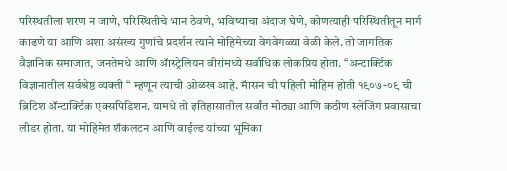परिस्थतीला शरण न जाणे, परिस्थितीचे भान ठेवणे, भविष्याचा अंदाज घेणे, कोणत्याही परिस्थितीतून मार्ग काढणे या आणि अशा असंख्य गुणांचे प्रदर्शन त्याने मोहिमेच्या वेगवेगळ्या वेळी केले. तो जागतिक वैज्ञानिक समाजात, जनतेमधे आणि ॲास्ट्रेलियन वीरांमध्ये सर्वाधिक लोकप्रिय होता. “अन्टार्क्टिक विज्ञानातील सर्वश्रेष्ठ व्यक्ती “ म्हणून त्याची ओळख आहे. मॅासन ची पहिली मोहिम होती १९०७-०९ ची ब्रिटिश ॲन्टार्क्टिक एक्सपिडिशन. यामधे तो इतिहासातील सर्वांत मोठ्या आणि कठीण स्लेजिंग प्रवासाचा लीडर होता. या मोहिमेत शॅकलटन आणि वाईल्ड यांच्या भूमिका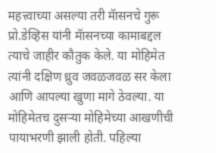महत्त्वाच्या असल्या तरी मॅासनचे गुरू प्रो.डेव्हिस यांनी मॅासनच्या कामाबद्दल त्याचे जाहीर कौतुक केले. या मोहिमेत त्यांनी दक्षिण ध्रुव जवळजवळ सर केला आणि आपल्या खुणा मागे ठेवल्या. या मोहिमेतच दुसऱ्या मोहिमेच्या आखणीची पायाभरणी झाली होती. पहिल्या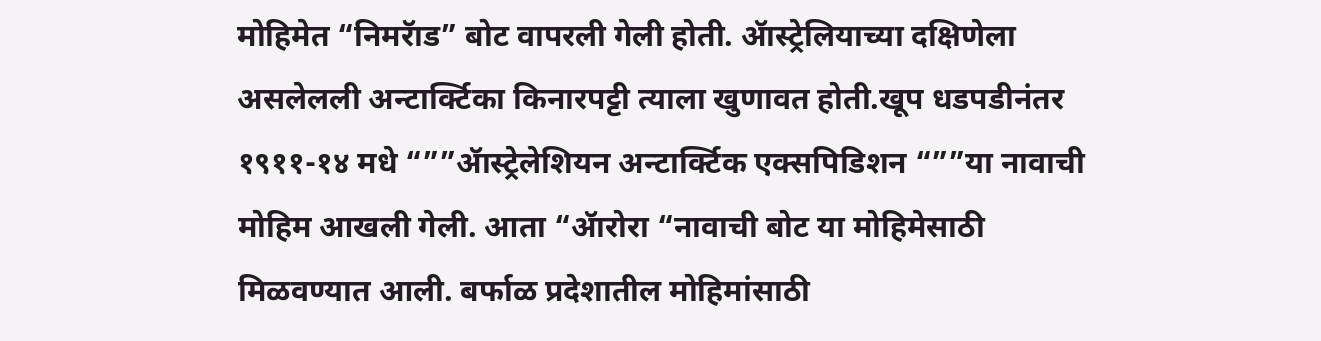मोहिमेत “निमरॅाड” बोट वापरली गेली होती. ॲास्ट्रेलियाच्या दक्षिणेला असलेलली अन्टार्क्टिका किनारपट्टी त्याला खुणावत होती.खूप धडपडीनंतर १९११-१४ मधे “””ॲास्ट्रेलेशियन अन्टार्क्टिक एक्सपिडिशन “””या नावाची मोहिम आखली गेली. आता “ॲारोरा “नावाची बोट या मोहिमेसाठी मिळवण्यात आली. बर्फाळ प्रदेशातील मोहिमांसाठी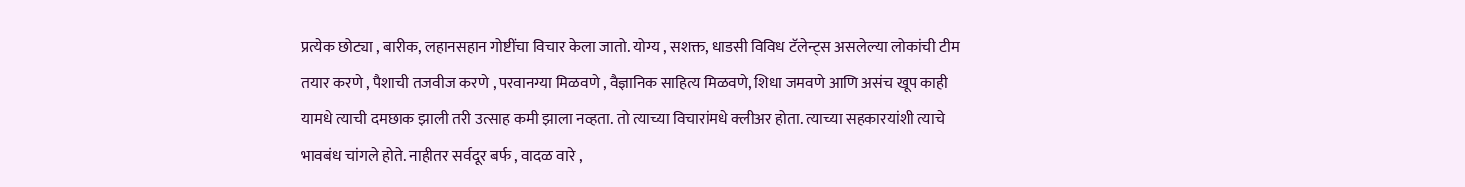प्रत्येक छोट्या , बारीक, लहानसहान गोष्टींचा विचार केला जातो. योग्य , सशक्त, धाडसी विविध टॅलेन्ट्स असलेल्या लोकांची टीम तयार करणे , पैशाची तजवीज करणे , परवानग्या मिळवणे , वैज्ञानिक साहित्य मिळवणे, शिधा जमवणे आणि असंच खूप काही यामधे त्याची दमछाक झाली तरी उत्साह कमी झाला नव्हता. तो त्याच्या विचारांमधे क्लीअर होता. त्याच्या सहकारयांशी त्याचे भावबंध चांगले होते. नाहीतर सर्वदूर बर्फ , वादळ वारे ,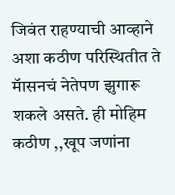जिवंत राहण्याची आव्हाने अशा कठीण परिस्थितीत ते मॅासनचं नेतेपण झुगारू शकले असते. ही मोहिम कठीण ,,खूप जणांना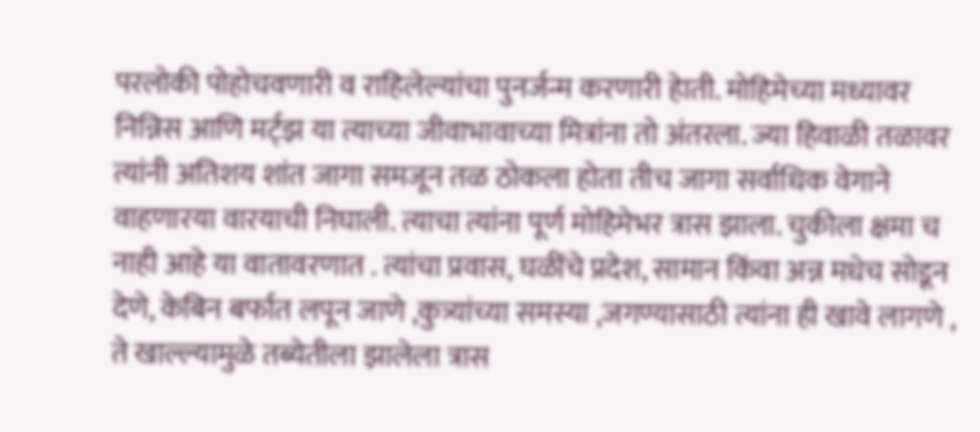परलोकी पोहोचवणारी व राहिलेल्यांचा पुनर्जन्म करणारी हेाती. मोहिमेच्या मध्यावर निन्निस आणि मर्ट्झ या त्याच्या जीवाभावाच्या मित्रांना तो अंतरला. ज्या हिवाळी तळावर त्यांनी अतिशय शांत जागा समजून तळ ठोकला होता तीच जागा सर्वाधिक वेगाने वाहणारया वारयाची निघाली. त्याचा त्यांना पूर्ण मोहिमेभर त्रास झाला. चुकीला क्षमा च नाही आहे या वातावरणात . त्यांचा प्रवास, घळींचे प्रदेश, सामान किंवा अन्न मधेच सोडून देणे, केबिन बर्फात लपून जाणे ,कुत्र्यांच्या समस्या ,जगण्यासाठी त्यांना ही खावे लागणे , ते खाल्ल्यामुळे तब्येतीला झालेला त्रास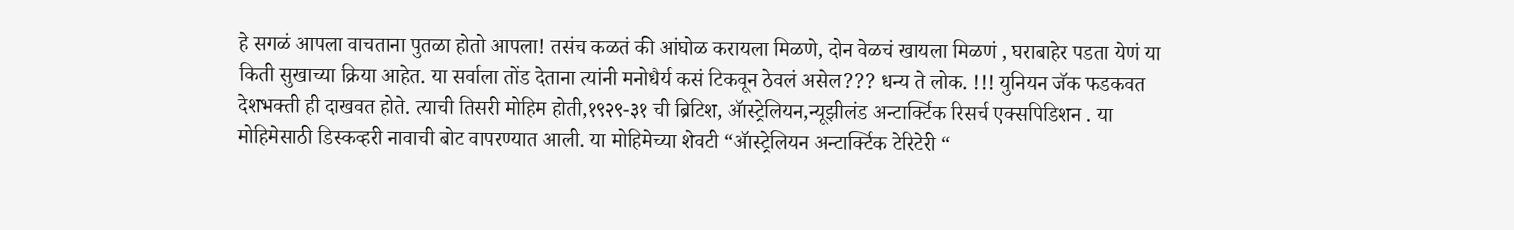हे सगळं आपला वाचताना पुतळा होतो आपला! तसंच कळतं की आंघोळ करायला मिळणे, दोन वेळचं खायला मिळणं , घराबाहेर पडता येणं या किती सुखाच्या क्रिया आहेत. या सर्वाला तोंड देताना त्यांनी मनोधैर्य कसं टिकवून ठेवलं असेल??? धन्य ते लोक. !!! युनियन जॅक फडकवत देशभक्ती ही दाखवत होते. त्याची तिसरी मोहिम होती,१९२९-३१ ची ब्रिटिश, ॲास्ट्रेलियन,न्यूझीलंड अन्टार्क्टिक रिसर्च एक्सपिडिशन . या मोहिमेसाठी डिस्कव्हरी नावाची बोट वापरण्यात आली. या मोहिमेच्या शेवटी “ॲास्ट्रेलियन अन्टार्क्टिक टेरिटेरी “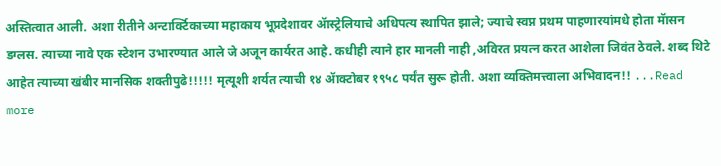अस्तित्वात आली. अशा रीतीने अन्टार्क्टिकाच्या महाकाय भूप्रदेशावर ॲास्ट्रेलियाचे अधिपत्य स्थापित झाले; ज्याचे स्वप्न प्रथम पाहणारयांमधे होता मॅासन डग्लस. त्याच्या नावे एक स्टेशन उभारण्यात आले जे अजून कार्यरत आहे. कधीही त्याने हार मानली नाही ,अविरत प्रयत्न करत आशेला जिवंत ठेवले. शब्द थिटे आहेत त्याच्या खंबीर मानसिक शक्तीपुढे!!!!! मृत्यूशी शर्यत त्याची १४ ॲाक्टोबर १९५८ पर्यंत सुरू होती. अशा व्यक्तिमत्त्वाला अभिवादन!! ...Read more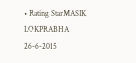• Rating StarMASIK LOKPRABHA 26-6-2015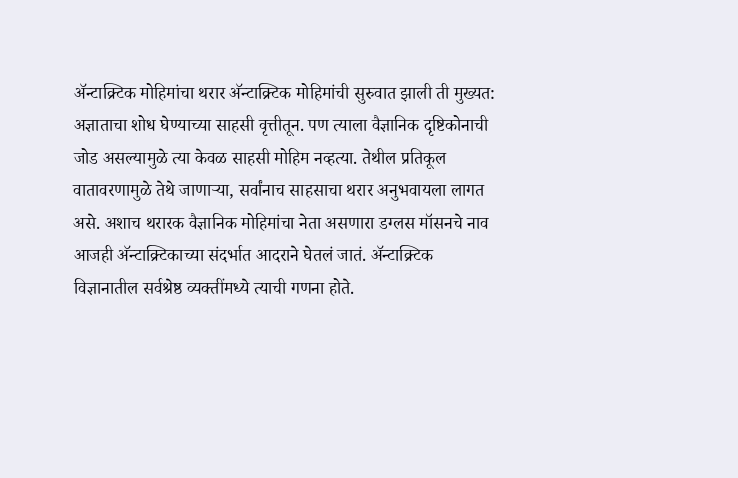अ‍ॅन्टाक्र्टिक मोहिमांचा थरार अ‍ॅन्टाक्र्टिक मोहिमांची सुरुवात झाली ती मुख्यत: अज्ञाताचा शोध घेण्याच्या साहसी वृत्तीतून. पण त्याला वैज्ञानिक दृष्टिकोनाची जोड असल्यामुळे त्या केवळ साहसी मोहिम नव्हत्या. तेथील प्रतिकूल वातावरणामुळे तेथे जाणाऱ्या, सर्वांनाच साहसाचा थरार अनुभवायला लागत असे. अशाच थरारक वैज्ञानिक मोहिमांचा नेता असणारा डग्लस मॉसनचे नाव आजही अ‍ॅन्टाक्र्टिकाच्या संदर्भात आदराने घेतलं जातं. अ‍ॅन्टाक्र्टिक विज्ञानातील सर्वश्रेष्ठ व्यक्तींमध्ये त्याची गणना होते.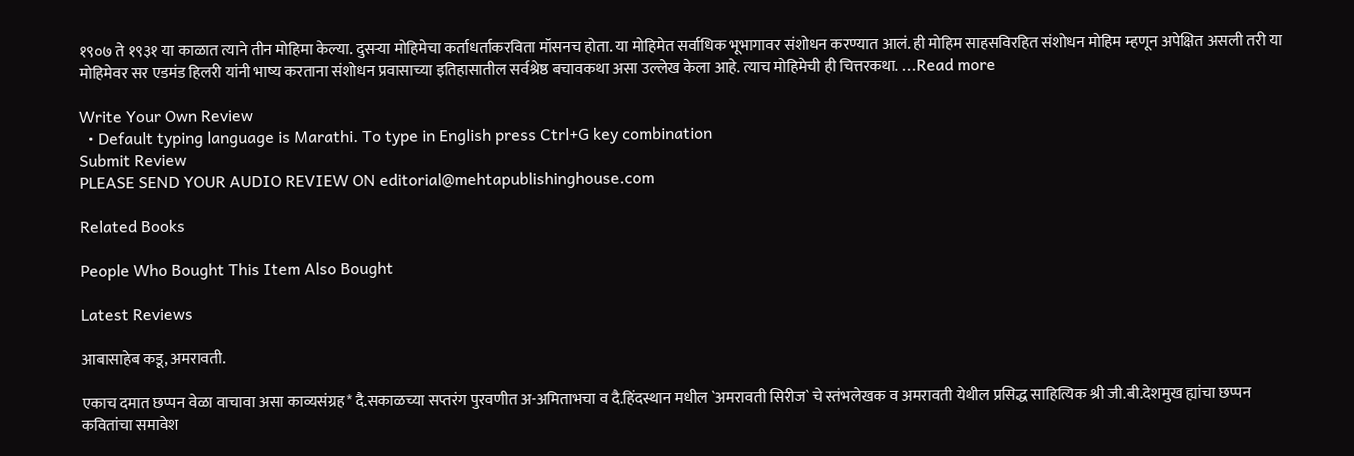१९०७ ते १९३१ या काळात त्याने तीन मोहिमा केल्या. दुसऱ्या मोहिमेचा कर्ताधर्ताकरविता मॉसनच होता. या मोहिमेत सर्वाधिक भूभागावर संशोधन करण्यात आलं. ही मोहिम साहसविरहित संशोधन मोहिम म्हणून अपेक्षित असली तरी या मोहिमेवर सर एडमंड हिलरी यांनी भाष्य करताना संशोधन प्रवासाच्या इतिहासातील सर्वश्रेष्ठ बचावकथा असा उल्लेख केला आहे. त्याच मोहिमेची ही चित्तरकथा. ...Read more

Write Your Own Review
  • Default typing language is Marathi. To type in English press Ctrl+G key combination
Submit Review
PLEASE SEND YOUR AUDIO REVIEW ON editorial@mehtapublishinghouse.com

Related Books

People Who Bought This Item Also Bought

Latest Reviews

आबासाहेब कडू, अमरावती.

एकाच दमात छप्पन वेळा वाचावा असा काव्यसंग्रह* दै.सकाळच्या सप्तरंग पुरवणीत अ-अमिताभचा व दै.हिंदस्थान मधील `अमरावती सिरीज` चे स्तंभलेखक व अमरावती येथील प्रसिद्ध साहित्यिक श्री जी.बी.देशमुख ह्यांचा छप्पन कवितांचा समावेश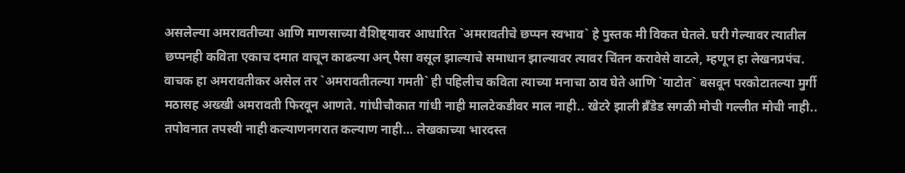असलेल्या अमरावतीच्या आणि माणसाच्या वैशिष्ट्यावर आधारित `अमरावतीचे छप्पन स्वभाव` हे पुस्तक मी विकत घेतले. घरी गेल्यावर त्यातील छप्पनही कविता एकाच दमात वाचून काढल्या अन् पैसा वसूल झाल्याचे समाधान झाल्यावर त्यावर चिंतन करावेसे वाटले, म्हणून हा लेखनप्रपंच. वाचक हा अमरावतीकर असेल तर `अमरावतीतल्या गमती` ही पहिलीच कविता त्याच्या मनाचा ठाव घेते आणि `याटोत` बसवून परकोटातल्या मुर्गी मठासह अख्खी अमरावती फिरवून आणते. गांधीचौकात गांधी नाही मालटेकडीवर माल नाही.. खेटरे झाली ब्रँडेड सगळी मोची गल्लीत मोची नाही.. तपोवनात तपस्वी नाही कल्याणनगरात कल्याण नाही… लेखकाच्या भारदस्त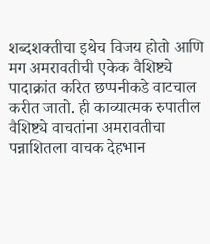शब्दशक्तीचा इथेच विजय होतो आणि मग अमरावतीची एकेक वैशिष्ट्ये पादाक्रांत करित छप्पनीकडे वाटचाल करीत जातो. ही काव्यात्मक रुपातील वैशिष्ट्ये वाचतांना अमरावतीचा पन्नाशितला वाचक देहभान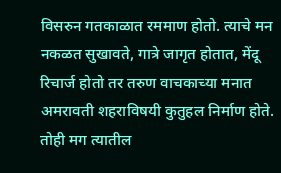विसरुन गतकाळात रममाण होतो. त्याचे मन नकळत सुखावते, गात्रे जागृत होतात, मेंदू रिचार्ज होतो तर तरुण वाचकाच्या मनात अमरावती शहराविषयी कुतुहल निर्माण होते. तोही मग त्यातील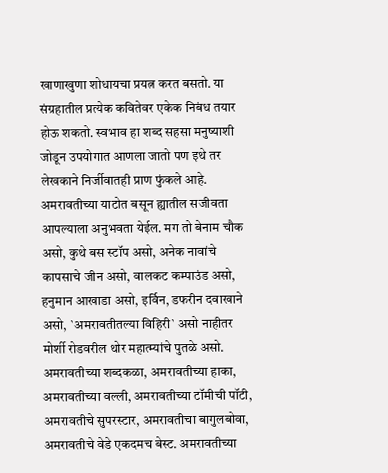खाणाखुणा शोधायचा प्रयत्न करत बसतो. या संग्रहातील प्रत्येक कवितेवर एकेक निबंध तयार होऊ शकतो. स्वभाव हा शब्द सहसा मनुष्याशी जोडून उपयोगात आणला जातो पण इथे तर लेखकाने निर्जीवातही प्राण फुंकले आहे. अमरावतीच्या याटोत बसून ह्यातील सजीवता आपल्याला अनुभवता येईल. मग तो बेनाम चौक असो, कुथे बस स्टॉप असो, अनेक नावांचे कापसाचे जीन असो, वालकट कम्पाउंड असो, हनुमान आखाडा असो, इर्विन, डफरीन दवाखाने असो, `अमरावतीतल्या विहिरी` असो नाहीतर मोर्शी रोडवरील थोर महात्म्यांचे पुतळे असो. अमरावतीच्या शब्दकळा, अमरावतीच्या हाका, अमरावतीच्या वल्ली, अमरावतीच्या टॉमीची पॉटी, अमरावतीचे सुपरस्टार, अमरावतीचा बागुलबोवा, अमरावतीचे वेडे एकदमच बेस्ट. अमरावतीच्या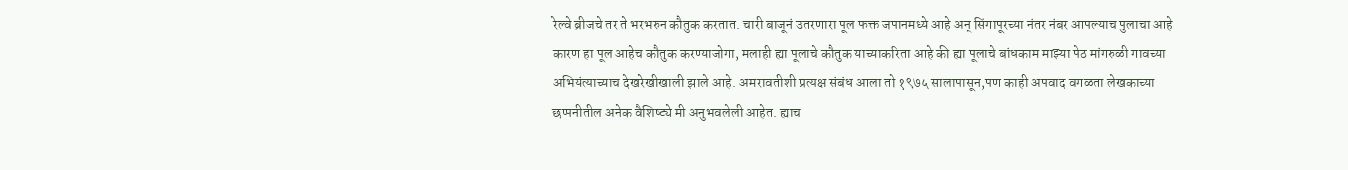रेल्वे ब्रीजचे तर ते भरभरुन कौतुक करतात. चारी बाजूनं उतरणारा पूल फक्त जपानमध्ये आहे अन् सिंगापूरच्या नंतर नंबर आपल्याच पुलाचा आहे कारण हा पूल आहेच कौतुक करण्याजोगा, मलाही ह्या पूलाचे कौतुक याच्याकरिता आहे की ह्या पूलाचे बांधकाम माझ्या पेठ मांगरुळी गावच्या अभियंत्याच्याच देखरेखीखाली झाले आहे. अमरावतीशी प्रत्यक्ष संबंध आला तो १९७५ सालापासून,पण काही अपवाद वगळता लेखकाच्या छप्पनीतील अनेक वैशिष्ट्ये मी अनुभवलेली आहेत. ह्याच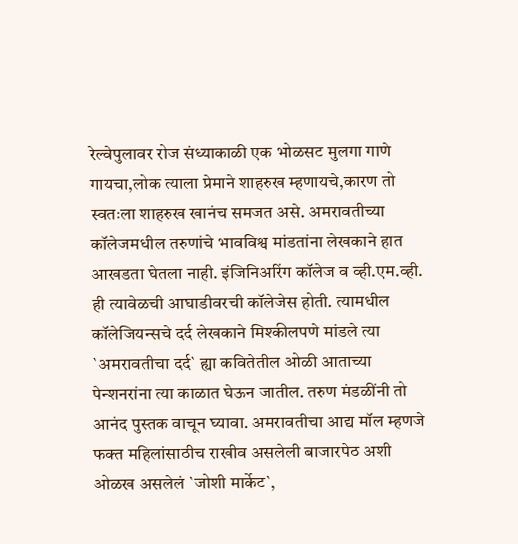रेल्वेपुलावर रोज संध्याकाळी एक भोळसट मुलगा गाणे गायचा,लोक त्याला प्रेमाने शाहरुख म्हणायचे,कारण तो स्वतःला शाहरुख खानंच समजत असे. अमरावतीच्या कॉलेजमधील तरुणांचे भावविश्व मांडतांना लेखकाने हात आखडता घेतला नाही. इंजिनिअरिंग कॉलेज व व्ही.एम.व्ही. ही त्यावेळची आघाडीवरची कॉलेजेस होती. त्यामधील कॉलेजियन्सचे दर्द लेखकाने मिश्कीलपणे मांडले त्या `अमरावतीचा दर्द` ह्या कवितेतील ओळी आताच्या पेन्शनरांना त्या काळात घेऊन जातील. तरुण मंडळींनी तो आनंद पुस्तक वाचून घ्यावा. अमरावतीचा आद्य मॉल म्हणजे फक्त महिलांसाठीच राखीव असलेली बाजारपेठ अशी ओळख असलेलं `जोशी मार्केट`,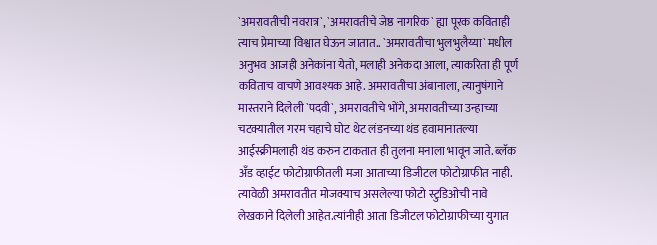`अमरावतीची नवरात्र`, `अमरावतीचे जेष्ठ नागरिक` ह्या पूरक कविताही त्याच प्रेमाच्या विश्वात घेऊन जातात.. `अमरावतीचा भुलभुलैय्या` मधील अनुभव आजही अनेकांना येतो, मलाही अनेकदा आला, त्याकरिता ही पूर्ण कविताच वाचणे आवश्यक आहे. अमरावतीचा अंबानाला, त्यानुषंगाने मास्तराने दिलेली `पदवी`, अमरावतीचे भोंगे, अमरावतीच्या उन्हाच्या चटक्यातील गरम चहाचे घोट थेट लंडनच्या थंड हवामानातल्या आईस्क्रीमलाही थंड करुन टाकतात ही तुलना मनाला भावून जाते. ब्लॅक अँड व्हाईट फोटोग्राफीतली मजा आताच्या डिजीटल फोटोग्राफीत नाही. त्यावेळी अमरावतीत मोजक्याच असलेल्या फोटो स्टुडिओची नावे लेखकाने दिलेली आहेत.त्यांनीही आता डिजीटल फोटोग्राफीच्या युगात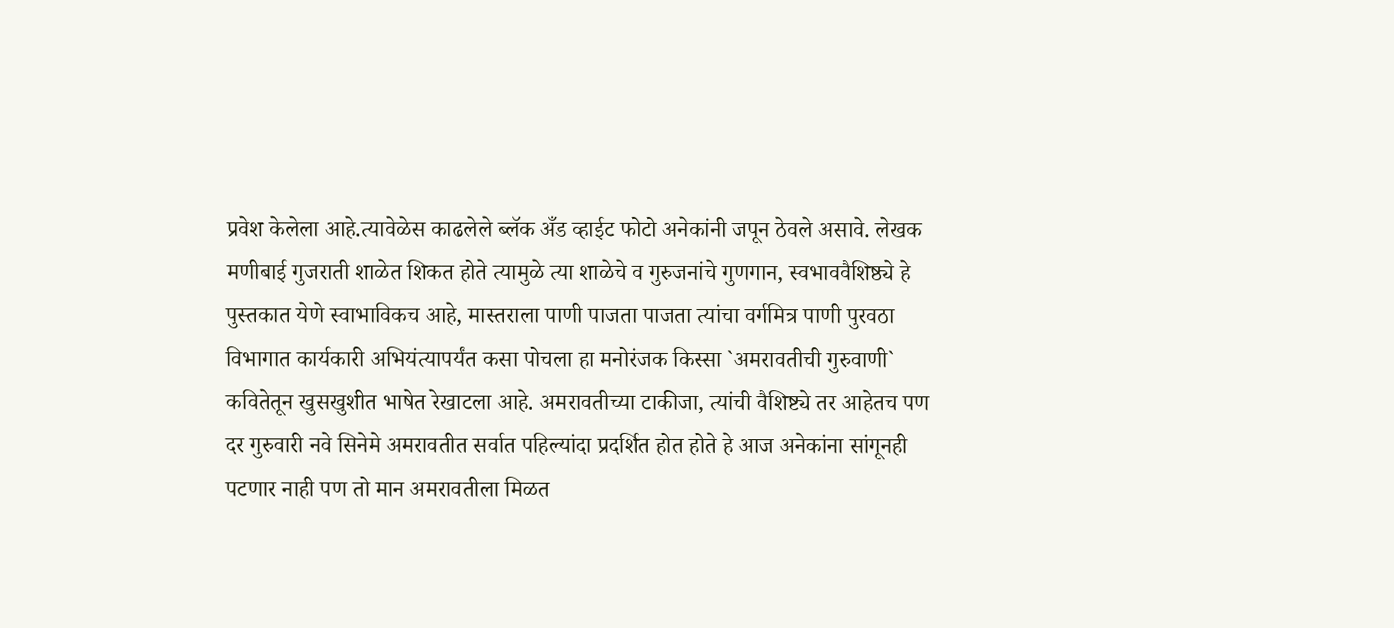प्रवेश केलेला आहे.त्यावेळेस काढलेले ब्लॅक अँड व्हाईट फोटो अनेकांनी जपून ठेवले असावे. लेखक मणीबाई गुजराती शाळेत शिकत होते त्यामुळे त्या शाळेचे व गुरुजनांचे गुणगान, स्वभाववैशिष्ठ्ये हे पुस्तकात येणे स्वाभाविकच आहे, मास्तराला पाणी पाजता पाजता त्यांचा वर्गमित्र पाणी पुरवठा विभागात कार्यकारी अभियंत्यापर्यंत कसा पोचला हा मनोरंजक किस्सा `अमरावतीची गुरुवाणी` कवितेतून खुसखुशीत भाषेत रेखाटला आहे. अमरावतीच्या टाकीजा, त्यांची वैशिष्ट्ये तर आहेतच पण दर गुरुवारी नवे सिनेमे अमरावतीत सर्वात पहिल्यांदा प्रदर्शित होत होते हे आज अनेकांना सांगूनही पटणार नाही पण तो मान अमरावतीला मिळत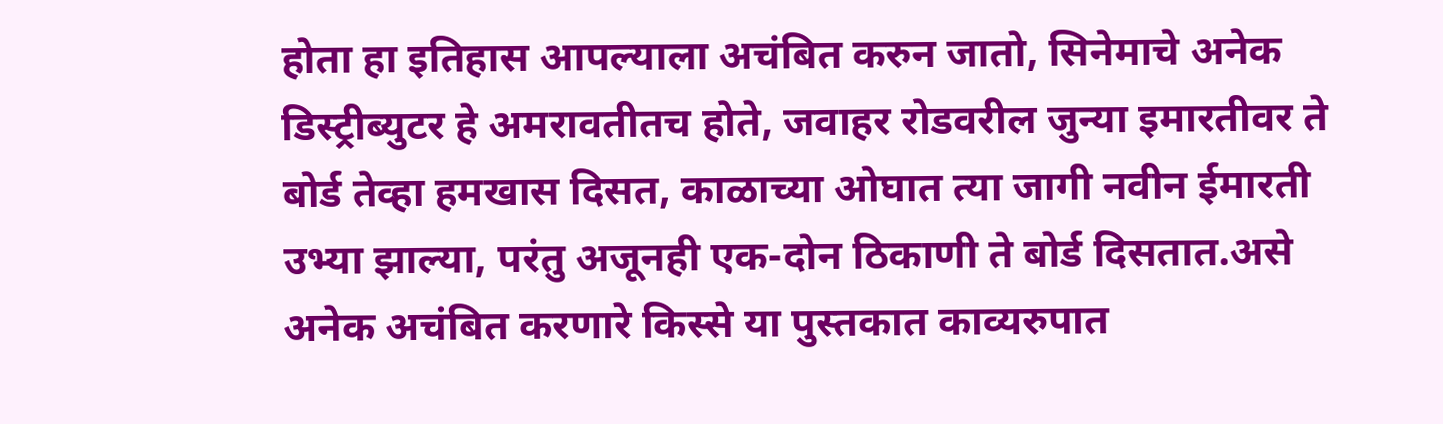होता हा इतिहास आपल्याला अचंबित करुन जातो, सिनेमाचे अनेक डिस्ट्रीब्युटर हे अमरावतीतच होते, जवाहर रोडवरील जुन्या इमारतीवर ते बोर्ड तेव्हा हमखास दिसत, काळाच्या ओघात त्या जागी नवीन ईमारती उभ्या झाल्या, परंतु अजूनही एक-दोन ठिकाणी ते बोर्ड दिसतात.असे अनेक अचंबित करणारे किस्से या पुस्तकात काव्यरुपात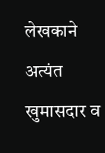लेखकाने अत्यंत खुमासदार व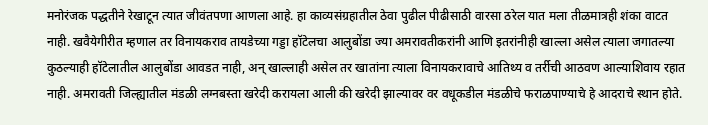मनोरंजक पद्धतीने रेखाटून त्यात जीवंतपणा आणला आहे. हा काव्यसंग्रहातील ठेवा पुढील पीढीसाठी वारसा ठरेल यात मला तीळमात्रही शंका वाटत नाही. खवैयेगीरीत म्हणाल तर विनायकराव तायडेच्या गड्डा हॉटेलचा आलुबोंडा ज्या अमरावतीकरांनी आणि इतरांनीही खाल्ला असेल त्याला जगातल्या कुठल्याही हॉटेलातील आलुबोंडा आवडत नाही, अन् खाल्लाही असेल तर खातांना त्याला विनायकरावाचे आतिथ्य व तर्रीची आठवण आल्याशिवाय रहात नाही. अमरावती जिल्ह्यातील मंडळी लग्नबस्ता खरेदी करायला आली की खरेदी झाल्यावर वर वधूकडील मंडळीचे फराळपाण्याचे हे आदराचे स्थान होते.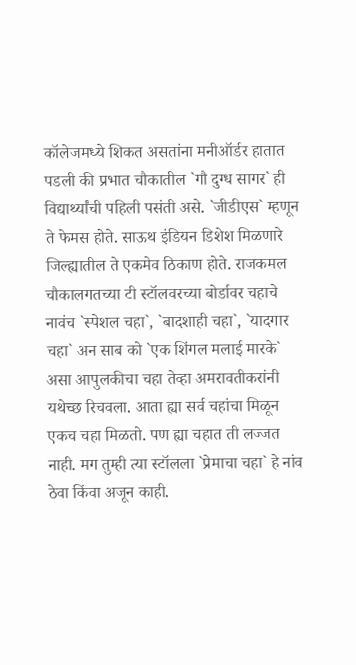कॉलेजमध्ये शिकत असतांना मनीऑर्डर हातात पडली की प्रभात चौकातील `गौ दुग्ध सागर` ही विद्यार्थ्यांची पहिली पसंती असे. `जीडीएस` म्हणून ते फेमस होते. साऊथ इंडियन डिशेश मिळणारे जिल्ह्यातील ते एकमेव ठिकाण होते. राजकमल चौकालगतच्या टी स्टॉलवरच्या बोर्डावर चहाचे नावंच `स्पेशल चहा`, `बादशाही चहा`, `यादगार चहा` अन साब को `एक शिंगल मलाई मारके` असा आपुलकीचा चहा तेव्हा अमरावतीकरांनी यथेच्छ रिचवला. आता ह्या सर्व चहांचा मिळून एकच चहा मिळतो. पण ह्या चहात ती लज्जत नाही. मग तुम्ही त्या स्टॉलला `प्रेमाचा चहा` हे नांव ठेवा किंवा अजून काही.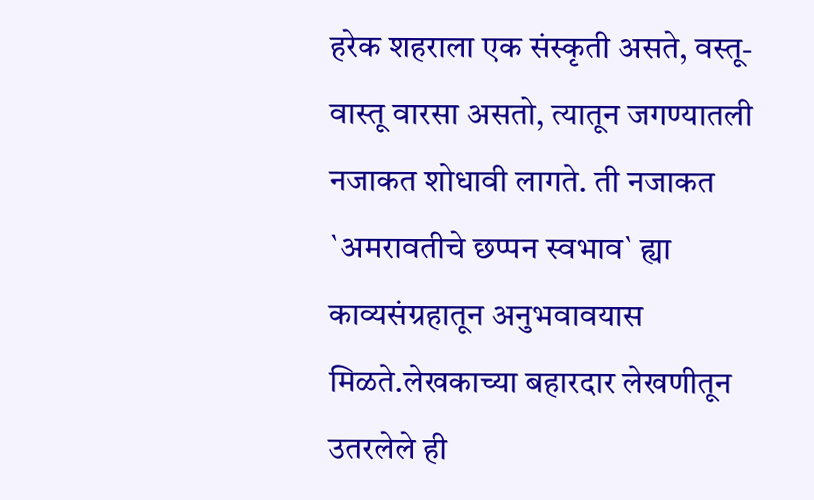हरेक शहराला एक संस्कृती असते, वस्तू-वास्तू वारसा असतो, त्यातून जगण्यातली नजाकत शोधावी लागते. ती नजाकत `अमरावतीचे छप्पन स्वभाव` ह्या काव्यसंग्रहातून अनुभवावयास मिळते.लेखकाच्या बहारदार लेखणीतून उतरलेले ही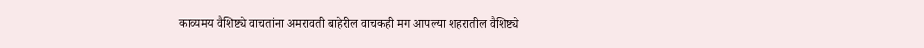काव्यमय वैशिष्ट्ये वाचतांना अमरावती बाहेरील वाचकही मग आपल्या शहरातील वैशिष्ट्ये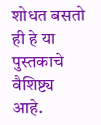शोधत बसतो ही हे या पुस्तकाचे वैशिष्ट्य आहे.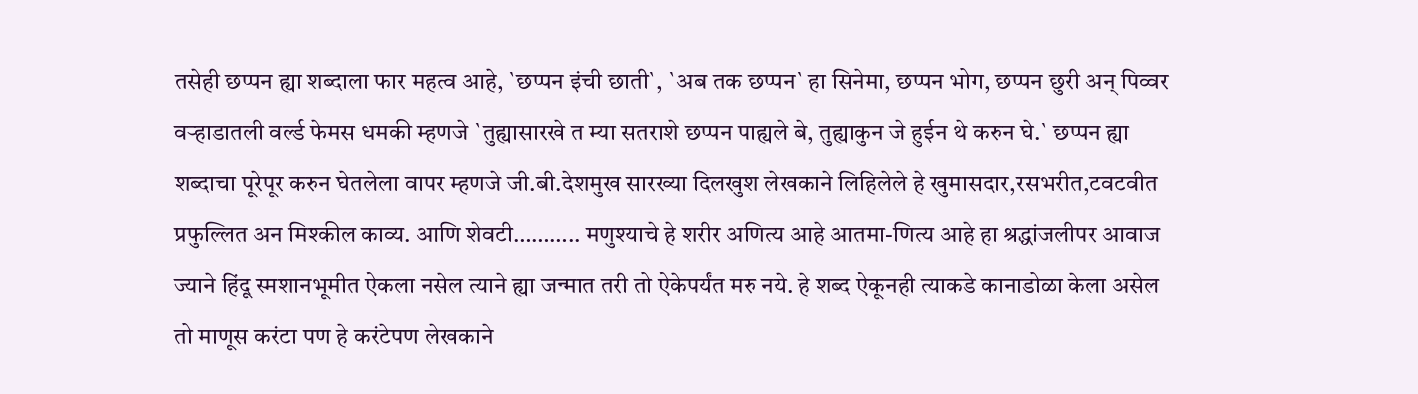तसेही छप्पन ह्या शब्दाला फार महत्व आहे, `छप्पन इंची छाती`, `अब तक छप्पन` हा सिनेमा, छप्पन भोग, छप्पन छुरी अन् पिव्वर वऱ्हाडातली वर्ल्ड फेमस धमकी म्हणजे `तुह्यासारखे त म्या सतराशे छप्पन पाह्यले बे, तुह्याकुन जे हुईन थे करुन घे.` छप्पन ह्या शब्दाचा पूरेपूर करुन घेतलेला वापर म्हणजे जी.बी.देशमुख सारख्या दिलखुश लेखकाने लिहिलेले हे खुमासदार,रसभरीत,टवटवीत प्रफुल्लित अन मिश्कील काव्य. आणि शेवटी……….. मणुश्याचे हे शरीर अणित्य आहे आतमा-णित्य आहे हा श्रद्धांजलीपर आवाज ज्याने हिंदू स्मशानभूमीत ऐकला नसेल त्याने ह्या जन्मात तरी तो ऐकेपर्यंत मरु नये. हे शब्द ऐकूनही त्याकडे कानाडोळा केला असेल तो माणूस करंटा पण हे करंटेपण लेखकाने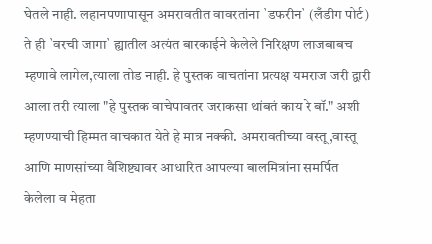घेतले नाही. लहानपणापासून अमरावतीत वावरतांना `डफरीन` (लँडीग पोर्ट) ते ही `वरची जागा` ह्यातील अत्यंत बारकाईने केलेले निरिक्षण लाजबाबच म्हणावे लागेल,त्याला तोड नाही. हे पुस्तक वाचतांना प्रत्यक्ष यमराज जरी द्वारी आला तरी त्याला "हे पुस्तक वाचेपावतर जराकसा थांबतं काय रे बॉ." अशी म्हणण्याची हिम्मत वाचकात येते हे मात्र नक्की. अमरावतीच्या वस्तू,वास्तू आणि माणसांच्या वैशिष्ट्यावर आधारित आपल्या बालमित्रांना समर्पित केलेला व मेहता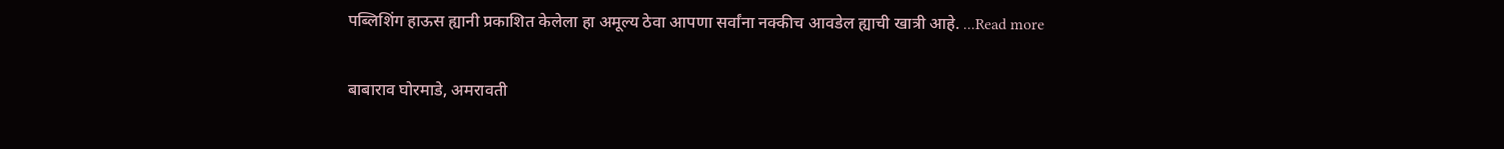पब्लिशिंग हाऊस ह्यानी प्रकाशित केलेला हा अमूल्य ठेवा आपणा सर्वांना नक्कीच आवडेल ह्याची खात्री आहे. ...Read more

बाबाराव घोरमाडे, अमरावती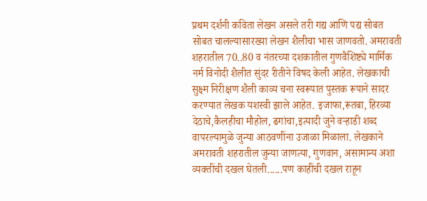प्रथम दर्शनी कविता लेखन असले तरी गद्य आणि पद्य सोबत सोबत चालल्यासारख्या लेखन शैलीचा भास जाणवतो. अमरावती शहरातील 70..80 व नंतरच्या दशकातील गुणवैशिष्ट्ये मार्मिक नर्म विनोदी शैलीत सुंदर रीतीने विषद केली आहेत. लेखकाची सुक्ष्म निरीक्षण शैली काव्य चना स्वरूपात पुस्तक रूपाने सादर करण्यात लेखक यशस्वी झाले आहेत. इजाफा,रूतबा, हिरव्या देठाचे,कैलहीचा मौहोल, ढगांचा,इत्यादी जुने वऱ्हाडी शब्द वापरल्यामुळे जुन्या आठवणींना उजाळा मिळाला. लेखकाने अमरावती शहरातील जुन्या जाणत्या, गुणवान, असामान्य अशा व्यक्तींची दखल घेतली......पण काहींची दखल राहून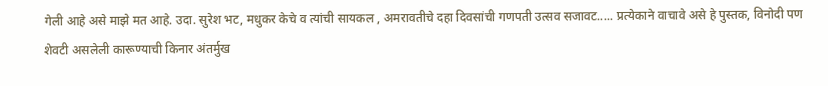गेली आहे असे माझे मत आहे. उदा. सुरेश भट, मधुकर केचे व त्यांची सायकल , अमरावतीचे दहा दिवसांची गणपती उत्सव सजावट..... प्रत्येकाने वाचावे असे हे पुस्तक, विनोदी पण शेवटी असलेली कारूण्याची किनार अंतर्मुख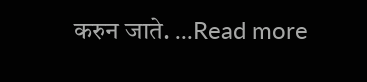करुन जाते. ...Read more